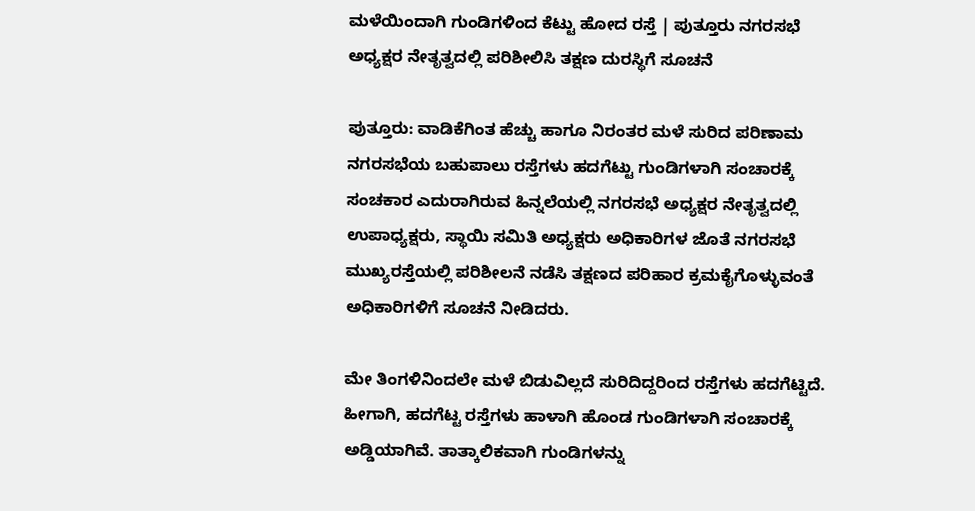ಮಳೆಯಿಂದಾಗಿ ಗುಂಡಿಗಳಿಂದ ಕೆಟ್ಟು ಹೋದ ರಸ್ತೆ | ಪುತ್ತೂರು ನಗರಸಭೆ ಅಧ್ಯಕ್ಷರ ನೇತೃತ್ವದಲ್ಲಿ ಪರಿಶೀಲಿಸಿ ತಕ್ಷಣ ದುರಸ್ಥಿಗೆ ಸೂಚನೆ

ಪುತ್ತೂರು: ವಾಡಿಕೆಗಿಂತ ಹೆಚ್ಚು ಹಾಗೂ ನಿರಂತರ ಮಳೆ ಸುರಿದ ಪರಿಣಾಮ ನಗರಸಭೆಯ ಬಹುಪಾಲು ರಸ್ತೆಗಳು ಹದಗೆಟ್ಟು ಗುಂಡಿಗಳಾಗಿ ಸಂಚಾರಕ್ಕೆ ಸಂಚಕಾರ ಎದುರಾಗಿರುವ ಹಿನ್ನಲೆಯಲ್ಲಿ ನಗರಸಭೆ ಅಧ್ಯಕ್ಷರ ನೇತೃತ್ವದಲ್ಲಿ ಉಪಾಧ್ಯಕ್ಷರು, ಸ್ಥಾಯಿ ಸಮಿತಿ ಅಧ್ಯಕ್ಷರು ಅಧಿಕಾರಿಗಳ ಜೊತೆ ನಗರಸಭೆ ಮುಖ್ಯರಸ್ತೆಯಲ್ಲಿ ಪರಿಶೀಲನೆ ನಡೆಸಿ ತಕ್ಷಣದ ಪರಿಹಾರ ಕ್ರಮಕೈಗೊಳ್ಳುವಂತೆ ಅಧಿಕಾರಿಗಳಿಗೆ ಸೂಚನೆ ನೀಡಿದರು.

ಮೇ ತಿಂಗಳಿನಿಂದಲೇ ಮಳೆ ಬಿಡುವಿಲ್ಲದೆ ಸುರಿದಿದ್ದರಿಂದ ರಸ್ತೆಗಳು ಹದಗೆಟ್ಟಿದೆ. ಹೀಗಾಗಿ, ಹದಗೆಟ್ಟ ರಸ್ತೆಗಳು ಹಾಳಾಗಿ ಹೊಂಡ ಗುಂಡಿಗಳಾಗಿ ಸಂಚಾರಕ್ಕೆ ಅಡ್ಡಿಯಾಗಿವೆ. ತಾತ್ಕಾಲಿಕವಾಗಿ ಗುಂಡಿಗಳನ್ನು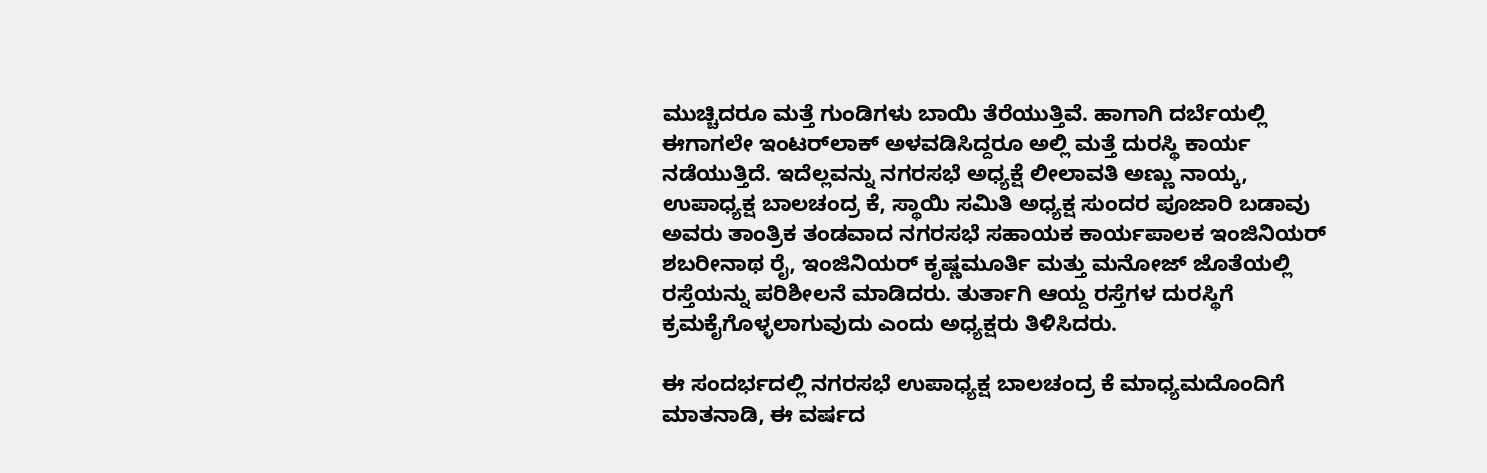ಮುಚ್ಚಿದರೂ ಮತ್ತೆ ಗುಂಡಿಗಳು ಬಾಯಿ ತೆರೆಯುತ್ತಿವೆ. ಹಾಗಾಗಿ ದರ್ಬೆಯಲ್ಲಿ ಈಗಾಗಲೇ ಇಂಟರ್‌ಲಾಕ್ ಅಳವಡಿಸಿದ್ದರೂ ಅಲ್ಲಿ ಮತ್ತೆ ದುರಸ್ಥಿ ಕಾರ್ಯ ನಡೆಯುತ್ತಿದೆ. ಇದೆಲ್ಲವನ್ನು ನಗರಸಭೆ ಅಧ್ಯಕ್ಷೆ ಲೀಲಾವತಿ ಅಣ್ಣು ನಾಯ್ಕ, ಉಪಾಧ್ಯಕ್ಷ ಬಾಲಚಂದ್ರ ಕೆ, ಸ್ಥಾಯಿ ಸಮಿತಿ ಅಧ್ಯಕ್ಷ ಸುಂದರ ಪೂಜಾರಿ ಬಡಾವು ಅವರು ತಾಂತ್ರಿಕ ತಂಡವಾದ ನಗರಸಭೆ ಸಹಾಯಕ ಕಾರ್ಯಪಾಲಕ ಇಂಜಿನಿಯರ್ ಶಬರೀನಾಥ ರೈ, ಇಂಜಿನಿಯ‌ರ್ ಕೃಷ್ಣಮೂರ್ತಿ ಮತ್ತು ಮನೋಜ್ ಜೊತೆಯಲ್ಲಿ ರಸ್ತೆಯನ್ನು ಪರಿಶೀಲನೆ ಮಾಡಿದರು. ತುರ್ತಾಗಿ ಆಯ್ದ ರಸ್ತೆಗಳ ದುರಸ್ಥಿಗೆ ಕ್ರಮಕೈಗೊಳ್ಳಲಾಗುವುದು ಎಂದು ಅಧ್ಯಕ್ಷರು ತಿಳಿಸಿದರು.

ಈ ಸಂದರ್ಭದಲ್ಲಿ ನಗರಸಭೆ ಉಪಾಧ್ಯಕ್ಷ ಬಾಲಚಂದ್ರ ಕೆ ಮಾಧ್ಯಮದೊಂದಿಗೆ ಮಾತನಾಡಿ, ಈ ವರ್ಷದ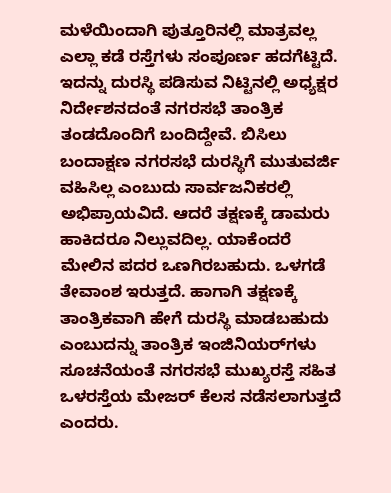ಮಳೆಯಿಂದಾಗಿ ಪುತ್ತೂರಿನಲ್ಲಿ ಮಾತ್ರವಲ್ಲ ಎಲ್ಲಾ ಕಡೆ ರಸ್ತೆಗಳು ಸಂಪೂರ್ಣ ಹದಗೆಟ್ಟಿದೆ. ಇದನ್ನು ದುರಸ್ಥಿ ಪಡಿಸುವ ನಿಟ್ಟಿನಲ್ಲಿ ಅಧ್ಯಕ್ಷರ ನಿರ್ದೇಶನದಂತೆ ನಗರಸಭೆ ತಾಂತ್ರಿಕ ತಂಡದೊಂದಿಗೆ ಬಂದಿದ್ದೇವೆ. ಬಿಸಿಲು ಬಂದಾಕ್ಷಣ ನಗರಸಭೆ ದುರಸ್ಥಿಗೆ ಮುತುವರ್ಜಿ ವಹಿಸಿಲ್ಲ ಎಂಬುದು ಸಾರ್ವಜನಿಕರಲ್ಲಿ ಅಭಿಪ್ರಾಯವಿದೆ. ಆದರೆ ತಕ್ಷಣಕ್ಕೆ ಡಾಮರು ಹಾಕಿದರೂ ನಿಲ್ಲುವದಿಲ್ಲ. ಯಾಕೆಂದರೆ ಮೇಲಿನ ಪದರ ಒಣಗಿರಬಹುದು. ಒಳಗಡೆ ತೇವಾಂಶ ಇರುತ್ತದೆ. ಹಾಗಾಗಿ ತಕ್ಷಣಕ್ಕೆ ತಾಂತ್ರಿಕವಾಗಿ ಹೇಗೆ ದುರಸ್ಥಿ ಮಾಡಬಹುದು ಎಂಬುದನ್ನು ತಾಂತ್ರಿಕ ಇಂಜಿನಿಯರ್‌ಗಳು ಸೂಚನೆಯಂತೆ ನಗರಸಭೆ ಮುಖ್ಯರಸ್ತೆ ಸಹಿತ ಒಳರಸ್ತೆಯ ಮೇಜ‌ರ್ ಕೆಲಸ ನಡೆಸಲಾಗುತ್ತದೆ ಎಂದರು.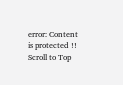error: Content is protected !!
Scroll to Top